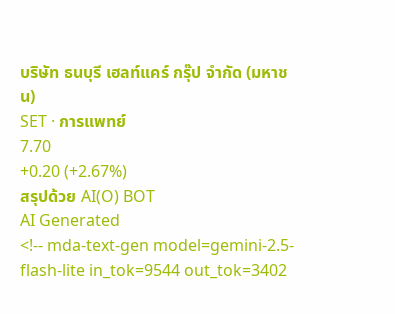บริษัท ธนบุรี เฮลท์แคร์ กรุ๊ป จำกัด (มหาชน)
SET · การแพทย์
7.70
+0.20 (+2.67%)
สรุปด้วย AI(O) BOT
AI Generated
<!-- mda-text-gen model=gemini-2.5-flash-lite in_tok=9544 out_tok=3402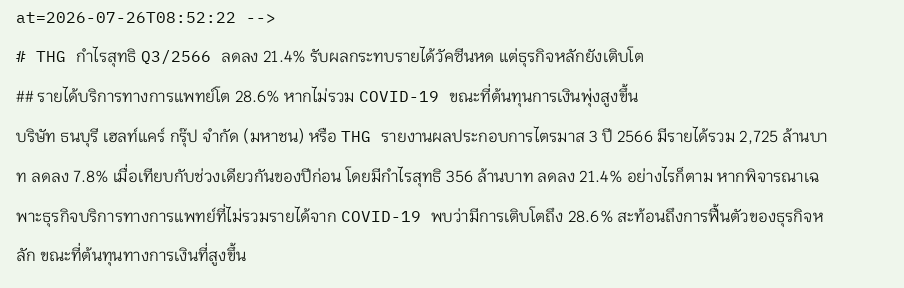at=2026-07-26T08:52:22 -->
# THG กำไรสุทธิ Q3/2566 ลดลง 21.4% รับผลกระทบรายได้วัคซีนหด แต่ธุรกิจหลักยังเติบโต
## รายได้บริการทางการแพทย์โต 28.6% หากไม่รวม COVID-19 ขณะที่ต้นทุนการเงินพุ่งสูงขึ้น
บริษัท ธนบุรี เฮลท์แคร์ กรุ๊ป จำกัด (มหาชน) หรือ THG รายงานผลประกอบการไตรมาส 3 ปี 2566 มีรายได้รวม 2,725 ล้านบาท ลดลง 7.8% เมื่อเทียบกับช่วงเดียวกันของปีก่อน โดยมีกำไรสุทธิ 356 ล้านบาท ลดลง 21.4% อย่างไรก็ตาม หากพิจารณาเฉพาะธุรกิจบริการทางการแพทย์ที่ไม่รวมรายได้จาก COVID-19 พบว่ามีการเติบโตถึง 28.6% สะท้อนถึงการฟื้นตัวของธุรกิจหลัก ขณะที่ต้นทุนทางการเงินที่สูงขึ้น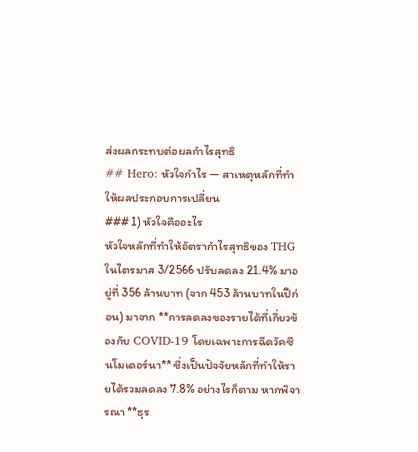ส่งผลกระทบต่อผลกำไรสุทธิ
## Hero: หัวใจกำไร — สาเหตุหลักที่ทำให้ผลประกอบการเปลี่ยน
### 1) หัวใจคืออะไร
หัวใจหลักที่ทำให้อัตรากำไรสุทธิของ THG ในไตรมาส 3/2566 ปรับลดลง 21.4% มาอยู่ที่ 356 ล้านบาท (จาก 453 ล้านบาทในปีก่อน) มาจาก **การลดลงของรายได้ที่เกี่ยวข้องกับ COVID-19 โดยเฉพาะการฉีดวัคซีนโมเดอร์นา** ซึ่งเป็นปัจจัยหลักที่ทำให้รายได้รวมลดลง 7.8% อย่างไรก็ตาม หากพิจารณา **ธุร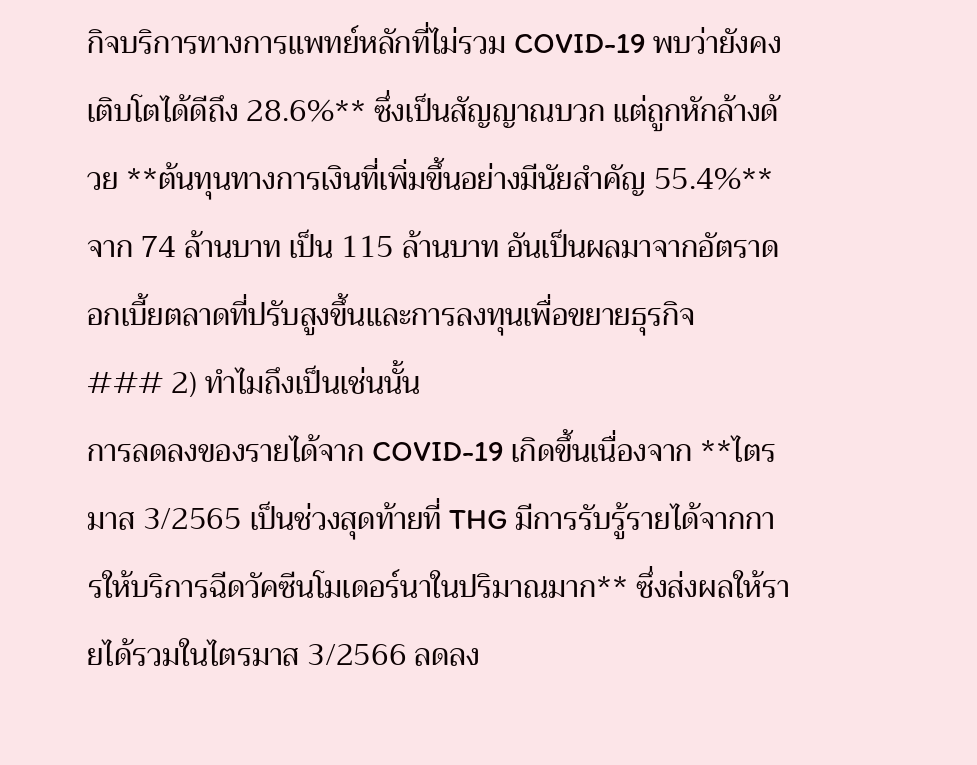กิจบริการทางการแพทย์หลักที่ไม่รวม COVID-19 พบว่ายังคงเติบโตได้ดีถึง 28.6%** ซึ่งเป็นสัญญาณบวก แต่ถูกหักล้างด้วย **ต้นทุนทางการเงินที่เพิ่มขึ้นอย่างมีนัยสำคัญ 55.4%** จาก 74 ล้านบาท เป็น 115 ล้านบาท อันเป็นผลมาจากอัตราดอกเบี้ยตลาดที่ปรับสูงขึ้นและการลงทุนเพื่อขยายธุรกิจ
### 2) ทำไมถึงเป็นเช่นนั้น
การลดลงของรายได้จาก COVID-19 เกิดขึ้นเนื่องจาก **ไตรมาส 3/2565 เป็นช่วงสุดท้ายที่ THG มีการรับรู้รายได้จากการให้บริการฉีดวัคซีนโมเดอร์นาในปริมาณมาก** ซึ่งส่งผลให้รายได้รวมในไตรมาส 3/2566 ลดลง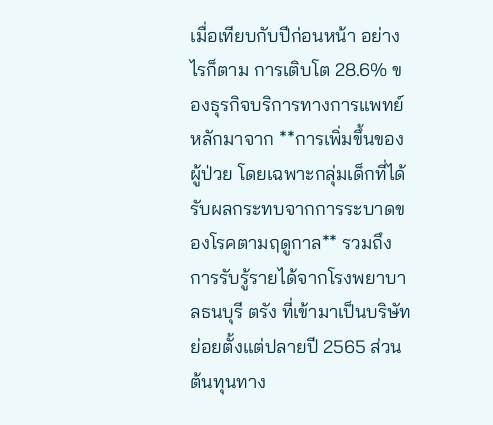เมื่อเทียบกับปีก่อนหน้า อย่างไรก็ตาม การเติบโต 28.6% ของธุรกิจบริการทางการแพทย์หลักมาจาก **การเพิ่มขึ้นของผู้ป่วย โดยเฉพาะกลุ่มเด็กที่ได้รับผลกระทบจากการระบาดของโรคตามฤดูกาล** รวมถึงการรับรู้รายได้จากโรงพยาบาลธนบุรี ตรัง ที่เข้ามาเป็นบริษัทย่อยตั้งแต่ปลายปี 2565 ส่วนต้นทุนทาง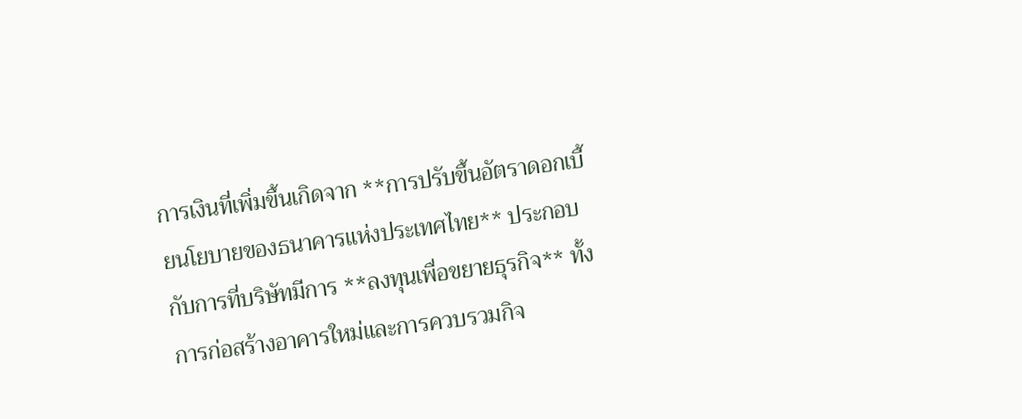การเงินที่เพิ่มขึ้นเกิดจาก **การปรับขึ้นอัตราดอกเบี้ยนโยบายของธนาคารแห่งประเทศไทย** ประกอบกับการที่บริษัทมีการ **ลงทุนเพื่อขยายธุรกิจ** ทั้งการก่อสร้างอาคารใหม่และการควบรวมกิจ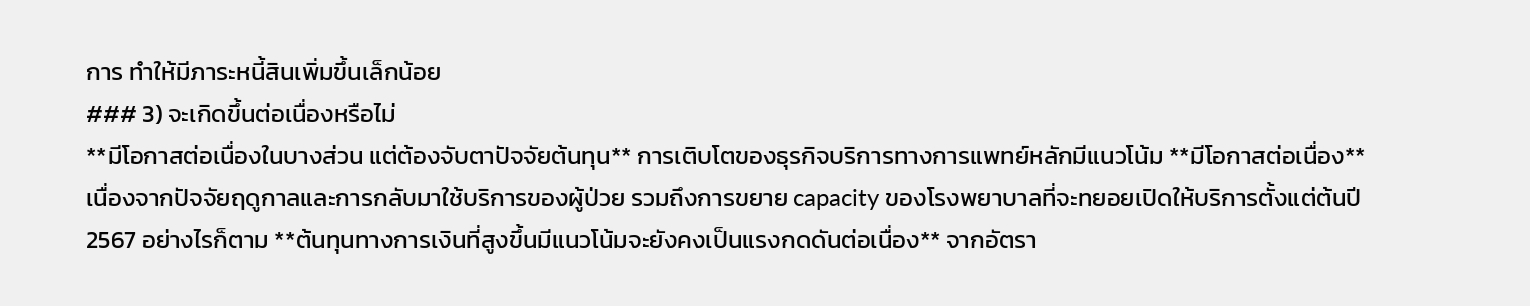การ ทำให้มีภาระหนี้สินเพิ่มขึ้นเล็กน้อย
### 3) จะเกิดขึ้นต่อเนื่องหรือไม่
**มีโอกาสต่อเนื่องในบางส่วน แต่ต้องจับตาปัจจัยต้นทุน** การเติบโตของธุรกิจบริการทางการแพทย์หลักมีแนวโน้ม **มีโอกาสต่อเนื่อง** เนื่องจากปัจจัยฤดูกาลและการกลับมาใช้บริการของผู้ป่วย รวมถึงการขยาย capacity ของโรงพยาบาลที่จะทยอยเปิดให้บริการตั้งแต่ต้นปี 2567 อย่างไรก็ตาม **ต้นทุนทางการเงินที่สูงขึ้นมีแนวโน้มจะยังคงเป็นแรงกดดันต่อเนื่อง** จากอัตรา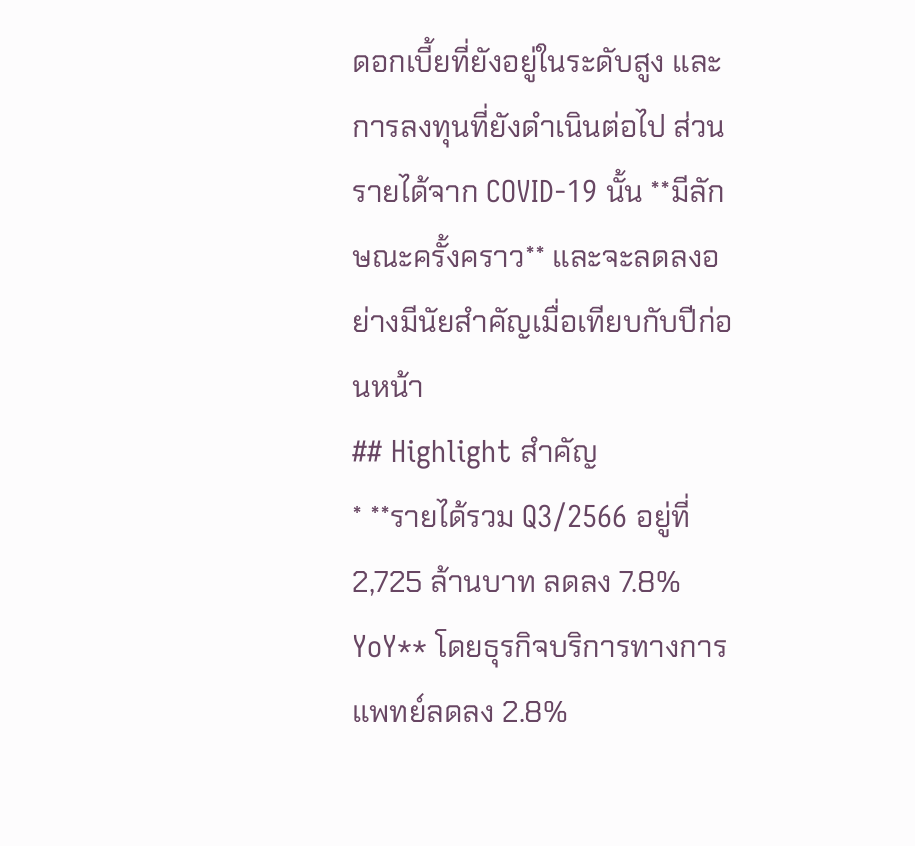ดอกเบี้ยที่ยังอยู่ในระดับสูง และการลงทุนที่ยังดำเนินต่อไป ส่วนรายได้จาก COVID-19 นั้น **มีลักษณะครั้งคราว** และจะลดลงอย่างมีนัยสำคัญเมื่อเทียบกับปีก่อนหน้า
## Highlight สำคัญ
* **รายได้รวม Q3/2566 อยู่ที่ 2,725 ล้านบาท ลดลง 7.8% YoY** โดยธุรกิจบริการทางการแพทย์ลดลง 2.8%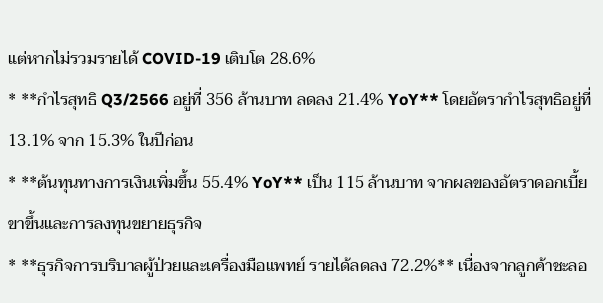แต่หากไม่รวมรายได้ COVID-19 เติบโต 28.6%
* **กำไรสุทธิ Q3/2566 อยู่ที่ 356 ล้านบาท ลดลง 21.4% YoY** โดยอัตรากำไรสุทธิอยู่ที่ 13.1% จาก 15.3% ในปีก่อน
* **ต้นทุนทางการเงินเพิ่มขึ้น 55.4% YoY** เป็น 115 ล้านบาท จากผลของอัตราดอกเบี้ยขาขึ้นและการลงทุนขยายธุรกิจ
* **ธุรกิจการบริบาลผู้ป่วยและเครื่องมือแพทย์ รายได้ลดลง 72.2%** เนื่องจากลูกค้าชะลอ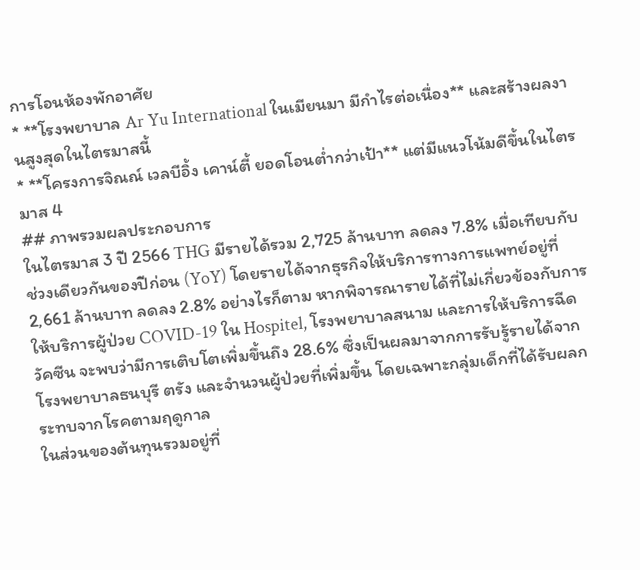การโอนห้องพักอาศัย
* **โรงพยาบาล Ar Yu International ในเมียนมา มีกำไรต่อเนื่อง** และสร้างผลงานสูงสุดในไตรมาสนี้
* **โครงการจิณณ์ เวลบีอิ้ง เคาน์ตี้ ยอดโอนต่ำกว่าเป้า** แต่มีแนวโน้มดีขึ้นในไตรมาส 4
## ภาพรวมผลประกอบการ
ในไตรมาส 3 ปี 2566 THG มีรายได้รวม 2,725 ล้านบาท ลดลง 7.8% เมื่อเทียบกับช่วงเดียวกันของปีก่อน (YoY) โดยรายได้จากธุรกิจให้บริการทางการแพทย์อยู่ที่ 2,661 ล้านบาท ลดลง 2.8% อย่างไรก็ตาม หากพิจารณารายได้ที่ไม่เกี่ยวข้องกับการให้บริการผู้ป่วย COVID-19 ใน Hospitel, โรงพยาบาลสนาม และการให้บริการฉีดวัคซีน จะพบว่ามีการเติบโตเพิ่มขึ้นถึง 28.6% ซึ่งเป็นผลมาจากการรับรู้รายได้จากโรงพยาบาลธนบุรี ตรัง และจำนวนผู้ป่วยที่เพิ่มขึ้น โดยเฉพาะกลุ่มเด็กที่ได้รับผลกระทบจากโรคตามฤดูกาล
ในส่วนของต้นทุนรวมอยู่ที่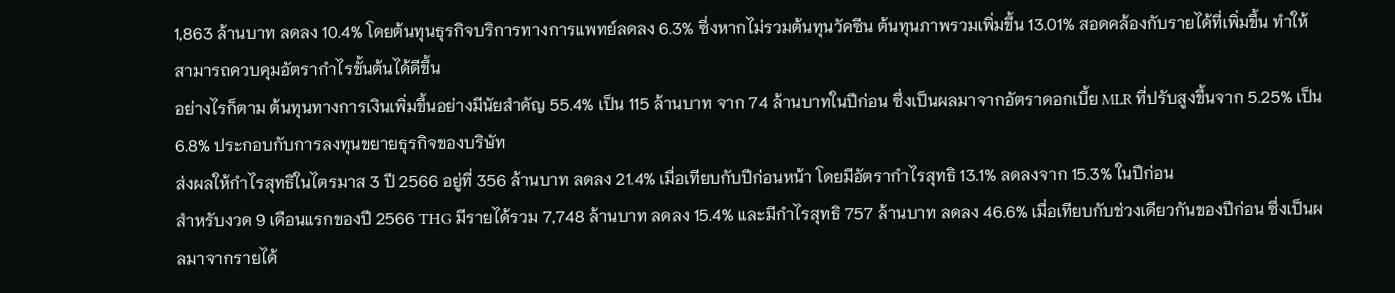1,863 ล้านบาท ลดลง 10.4% โดยต้นทุนธุรกิจบริการทางการแพทย์ลดลง 6.3% ซึ่งหากไม่รวมต้นทุนวัคซีน ต้นทุนภาพรวมเพิ่มขึ้น 13.01% สอดคล้องกับรายได้ที่เพิ่มขึ้น ทำให้สามารถควบคุมอัตรากำไรขั้นต้นได้ดีขึ้น
อย่างไรก็ตาม ต้นทุนทางการเงินเพิ่มขึ้นอย่างมีนัยสำคัญ 55.4% เป็น 115 ล้านบาท จาก 74 ล้านบาทในปีก่อน ซึ่งเป็นผลมาจากอัตราดอกเบี้ย MLR ที่ปรับสูงขึ้นจาก 5.25% เป็น 6.8% ประกอบกับการลงทุนขยายธุรกิจของบริษัท
ส่งผลให้กำไรสุทธิในไตรมาส 3 ปี 2566 อยู่ที่ 356 ล้านบาท ลดลง 21.4% เมื่อเทียบกับปีก่อนหน้า โดยมีอัตรากำไรสุทธิ 13.1% ลดลงจาก 15.3% ในปีก่อน
สำหรับงวด 9 เดือนแรกของปี 2566 THG มีรายได้รวม 7,748 ล้านบาท ลดลง 15.4% และมีกำไรสุทธิ 757 ล้านบาท ลดลง 46.6% เมื่อเทียบกับช่วงเดียวกันของปีก่อน ซึ่งเป็นผลมาจากรายได้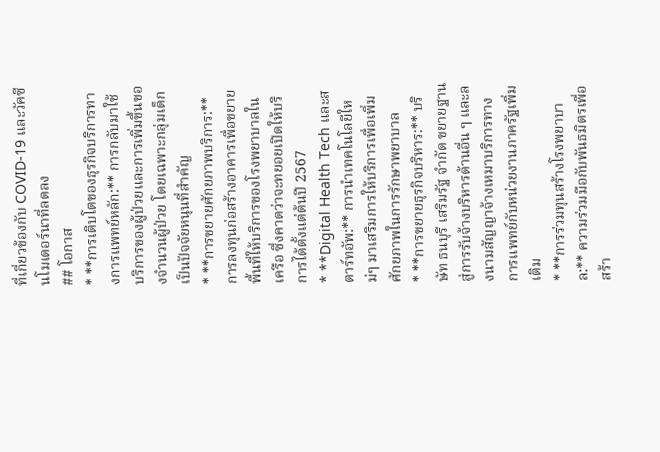ที่เกี่ยวข้องกับ COVID-19 และวัคซีนโมเดอร์นาที่ลดลง
## โอกาส
* **การเติบโตของธุรกิจบริการทางการแพทย์หลัก:** การกลับมาใช้บริการของผู้ป่วยและการเพิ่มขึ้นของจำนวนผู้ป่วย โดยเฉพาะกลุ่มเด็ก เป็นปัจจัยหนุนที่สำคัญ
* **การขยายศักยภาพบริการ:** การลงทุนก่อสร้างอาคารเพื่อขยายพื้นที่ให้บริการของโรงพยาบาลในเครือ ซึ่งคาดว่าจะทยอยเปิดให้บริการได้ตั้งแต่ต้นปี 2567
* **Digital Health Tech และสตาร์ทอัพ:** การนำเทคโนโลยีใหม่ๆ มาเสริมการให้บริการเพื่อเพิ่มศักยภาพในการรักษาพยาบาล
* **การขยายธุรกิจบริหาร:** บริษัท ธนบุรี เสริมรัฐ จำกัด ขยายฐานสู่การรับจ้างบริหารด้านอื่น ๆ และลงนามสัญญาจ้างเหมาบริการทางการแพทย์กับหน่วยงานภาครัฐเพิ่มเติม
* **การร่วมทุนสร้างโรงพยาบาล:** ความร่วมมือกับพันธมิตรเพื่อสร้า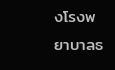งโรงพยาบาลธ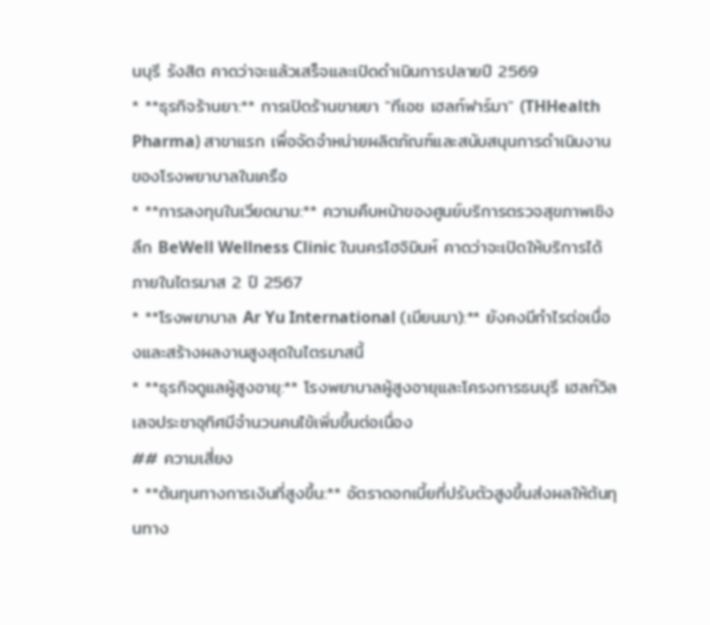นบุรี รังสิต คาดว่าจะแล้วเสร็จและเปิดดำเนินการปลายปี 2569
* **ธุรกิจร้านยา:** การเปิดร้านขายยา "ทีเอช เฮลท์ฟาร์มา" (THHealth Pharma) สาขาแรก เพื่อจัดจำหน่ายผลิตภัณฑ์และสนับสนุนการดำเนินงานของโรงพยาบาลในเครือ
* **การลงทุนในเวียดนาม:** ความคืบหน้าของศูนย์บริการตรวจสุขภาพเชิงลึก BeWell Wellness Clinic ในนครโฮจิมินห์ คาดว่าจะเปิดให้บริการได้ภายในไตรมาส 2 ปี 2567
* **โรงพยาบาล Ar Yu International (เมียนมา):** ยังคงมีกำไรต่อเนื่องและสร้างผลงานสูงสุดในไตรมาสนี้
* **ธุรกิจดูแลผู้สูงอายุ:** โรงพยาบาลผู้สูงอายุและโครงการธนบุรี เฮลท์วิลเลจประชาอุทิศมีจำนวนคนไข้เพิ่มขึ้นต่อเนื่อง
## ความเสี่ยง
* **ต้นทุนทางการเงินที่สูงขึ้น:** อัตราดอกเบี้ยที่ปรับตัวสูงขึ้นส่งผลให้ต้นทุนทาง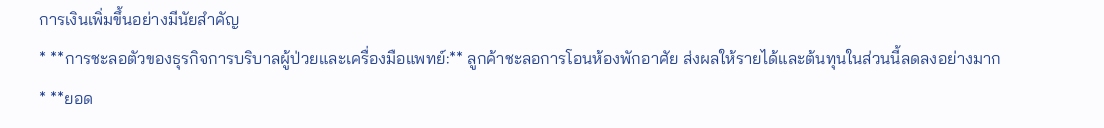การเงินเพิ่มขึ้นอย่างมีนัยสำคัญ
* **การชะลอตัวของธุรกิจการบริบาลผู้ป่วยและเครื่องมือแพทย์:** ลูกค้าชะลอการโอนห้องพักอาศัย ส่งผลให้รายได้และต้นทุนในส่วนนี้ลดลงอย่างมาก
* **ยอด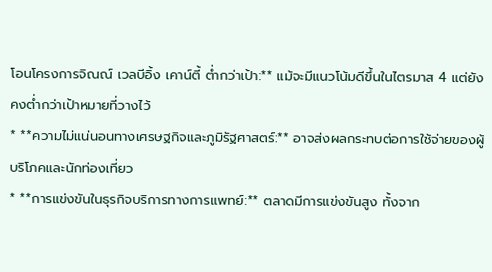โอนโครงการจิณณ์ เวลบีอิ้ง เคาน์ตี้ ต่ำกว่าเป้า:** แม้จะมีแนวโน้มดีขึ้นในไตรมาส 4 แต่ยังคงต่ำกว่าเป้าหมายที่วางไว้
* **ความไม่แน่นอนทางเศรษฐกิจและภูมิรัฐศาสตร์:** อาจส่งผลกระทบต่อการใช้จ่ายของผู้บริโภคและนักท่องเที่ยว
* **การแข่งขันในธุรกิจบริการทางการแพทย์:** ตลาดมีการแข่งขันสูง ทั้งจาก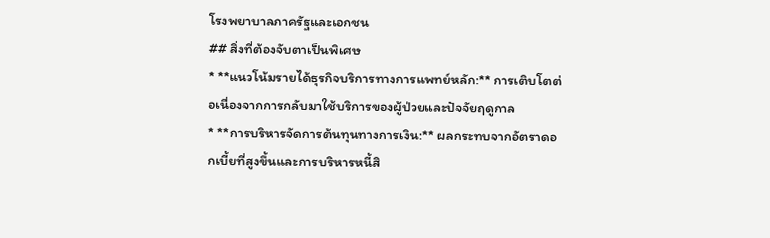โรงพยาบาลภาครัฐและเอกชน
## สิ่งที่ต้องจับตาเป็นพิเศษ
* **แนวโน้มรายได้ธุรกิจบริการทางการแพทย์หลัก:** การเติบโตต่อเนื่องจากการกลับมาใช้บริการของผู้ป่วยและปัจจัยฤดูกาล
* **การบริหารจัดการต้นทุนทางการเงิน:** ผลกระทบจากอัตราดอกเบี้ยที่สูงขึ้นและการบริหารหนี้สิ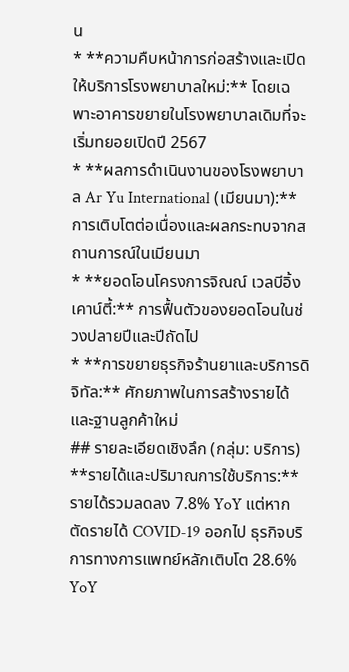น
* **ความคืบหน้าการก่อสร้างและเปิดให้บริการโรงพยาบาลใหม่:** โดยเฉพาะอาคารขยายในโรงพยาบาลเดิมที่จะเริ่มทยอยเปิดปี 2567
* **ผลการดำเนินงานของโรงพยาบาล Ar Yu International (เมียนมา):** การเติบโตต่อเนื่องและผลกระทบจากสถานการณ์ในเมียนมา
* **ยอดโอนโครงการจิณณ์ เวลบีอิ้ง เคาน์ตี้:** การฟื้นตัวของยอดโอนในช่วงปลายปีและปีถัดไป
* **การขยายธุรกิจร้านยาและบริการดิจิทัล:** ศักยภาพในการสร้างรายได้และฐานลูกค้าใหม่
## รายละเอียดเชิงลึก (กลุ่ม: บริการ)
**รายได้และปริมาณการใช้บริการ:** รายได้รวมลดลง 7.8% YoY แต่หากตัดรายได้ COVID-19 ออกไป ธุรกิจบริการทางการแพทย์หลักเติบโต 28.6% YoY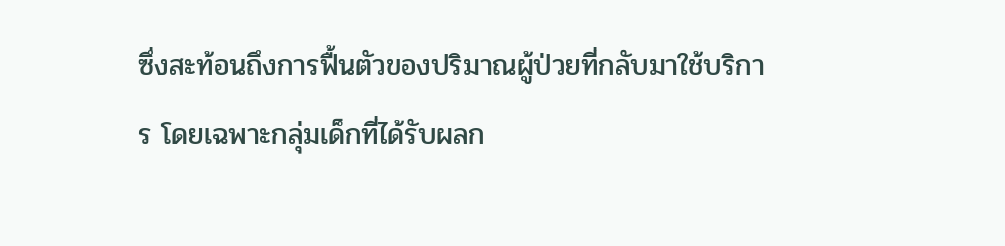ซึ่งสะท้อนถึงการฟื้นตัวของปริมาณผู้ป่วยที่กลับมาใช้บริการ โดยเฉพาะกลุ่มเด็กที่ได้รับผลก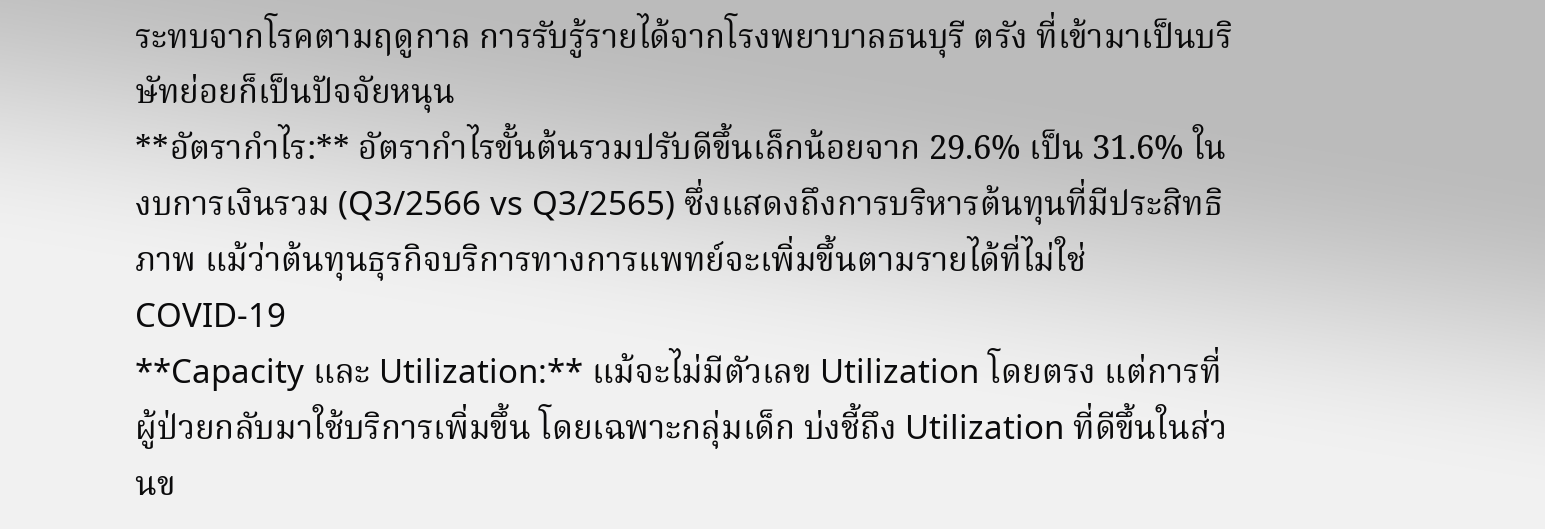ระทบจากโรคตามฤดูกาล การรับรู้รายได้จากโรงพยาบาลธนบุรี ตรัง ที่เข้ามาเป็นบริษัทย่อยก็เป็นปัจจัยหนุน
**อัตรากำไร:** อัตรากำไรขั้นต้นรวมปรับดีขึ้นเล็กน้อยจาก 29.6% เป็น 31.6% ในงบการเงินรวม (Q3/2566 vs Q3/2565) ซึ่งแสดงถึงการบริหารต้นทุนที่มีประสิทธิภาพ แม้ว่าต้นทุนธุรกิจบริการทางการแพทย์จะเพิ่มขึ้นตามรายได้ที่ไม่ใช่ COVID-19
**Capacity และ Utilization:** แม้จะไม่มีตัวเลข Utilization โดยตรง แต่การที่ผู้ป่วยกลับมาใช้บริการเพิ่มขึ้น โดยเฉพาะกลุ่มเด็ก บ่งชี้ถึง Utilization ที่ดีขึ้นในส่วนข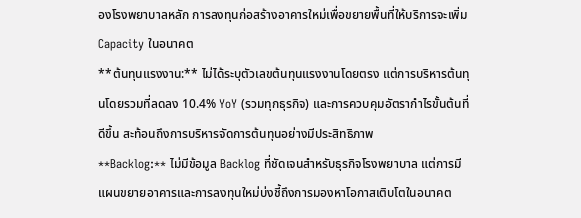องโรงพยาบาลหลัก การลงทุนก่อสร้างอาคารใหม่เพื่อขยายพื้นที่ให้บริการจะเพิ่ม Capacity ในอนาคต
**ต้นทุนแรงงาน:** ไม่ได้ระบุตัวเลขต้นทุนแรงงานโดยตรง แต่การบริหารต้นทุนโดยรวมที่ลดลง 10.4% YoY (รวมทุกธุรกิจ) และการควบคุมอัตรากำไรขั้นต้นที่ดีขึ้น สะท้อนถึงการบริหารจัดการต้นทุนอย่างมีประสิทธิภาพ
**Backlog:** ไม่มีข้อมูล Backlog ที่ชัดเจนสำหรับธุรกิจโรงพยาบาล แต่การมีแผนขยายอาคารและการลงทุนใหม่บ่งชี้ถึงการมองหาโอกาสเติบโตในอนาคต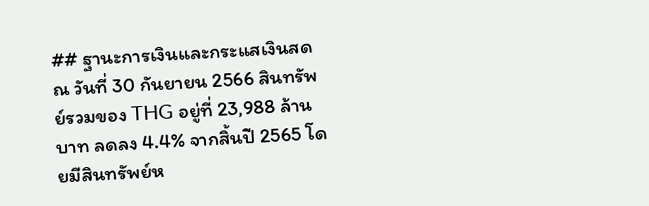## ฐานะการเงินและกระแสเงินสด
ณ วันที่ 30 กันยายน 2566 สินทรัพย์รวมของ THG อยู่ที่ 23,988 ล้านบาท ลดลง 4.4% จากสิ้นปี 2565 โดยมีสินทรัพย์ห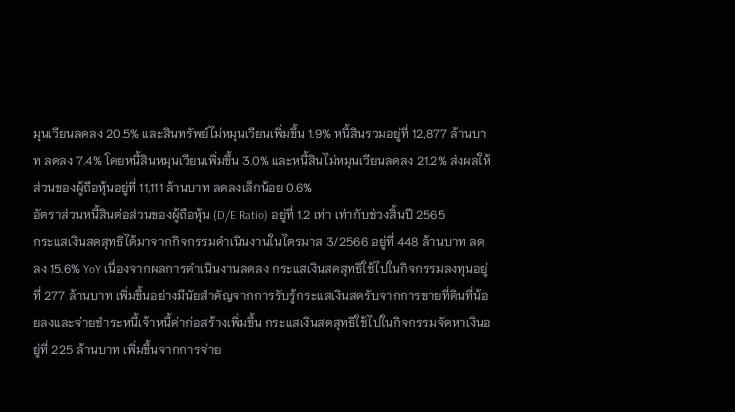มุนเวียนลดลง 20.5% และสินทรัพย์ไม่หมุนเวียนเพิ่มขึ้น 1.9% หนี้สินรวมอยู่ที่ 12,877 ล้านบาท ลดลง 7.4% โดยหนี้สินหมุนเวียนเพิ่มขึ้น 3.0% และหนี้สินไม่หมุนเวียนลดลง 21.2% ส่งผลให้ส่วนของผู้ถือหุ้นอยู่ที่ 11,111 ล้านบาท ลดลงเล็กน้อย 0.6%
อัตราส่วนหนี้สินต่อส่วนของผู้ถือหุ้น (D/E Ratio) อยู่ที่ 1.2 เท่า เท่ากับช่วงสิ้นปี 2565
กระแสเงินสดสุทธิได้มาจากกิจกรรมดำเนินงานในไตรมาส 3/2566 อยู่ที่ 448 ล้านบาท ลดลง 15.6% YoY เนื่องจากผลการดำเนินงานลดลง กระแสเงินสดสุทธิใช้ไปในกิจกรรมลงทุนอยู่ที่ 277 ล้านบาท เพิ่มขึ้นอย่างมีนัยสำคัญจากการรับรู้กระแสเงินสดรับจากการขายที่ดินที่น้อยลงและจ่ายชำระหนี้เจ้าหนี้ค่าก่อสร้างเพิ่มขึ้น กระแสเงินสดสุทธิใช้ไปในกิจกรรมจัดหาเงินอยู่ที่ 225 ล้านบาท เพิ่มขึ้นจากการจ่าย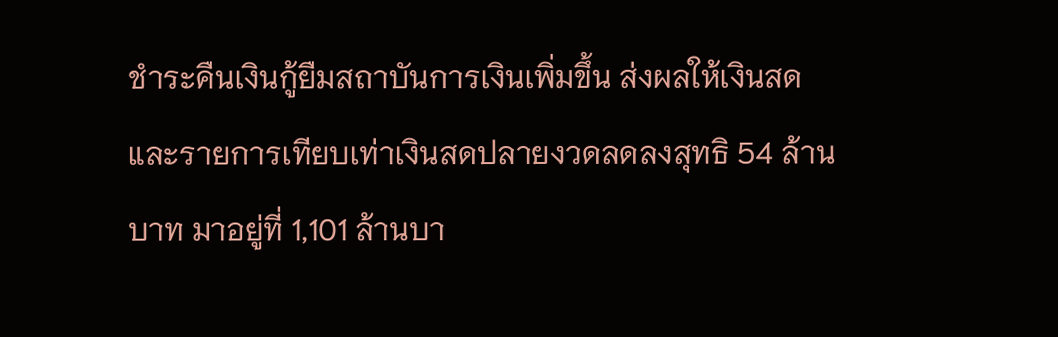ชำระคืนเงินกู้ยืมสถาบันการเงินเพิ่มขึ้น ส่งผลให้เงินสดและรายการเทียบเท่าเงินสดปลายงวดลดลงสุทธิ 54 ล้านบาท มาอยู่ที่ 1,101 ล้านบา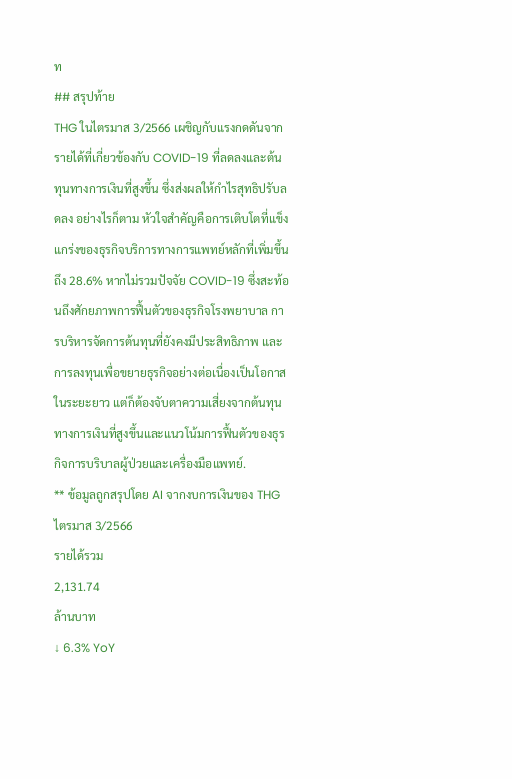ท
## สรุปท้าย
THG ในไตรมาส 3/2566 เผชิญกับแรงกดดันจากรายได้ที่เกี่ยวข้องกับ COVID-19 ที่ลดลงและต้นทุนทางการเงินที่สูงขึ้น ซึ่งส่งผลให้กำไรสุทธิปรับลดลง อย่างไรก็ตาม หัวใจสำคัญคือการเติบโตที่แข็งแกร่งของธุรกิจบริการทางการแพทย์หลักที่เพิ่มขึ้นถึง 28.6% หากไม่รวมปัจจัย COVID-19 ซึ่งสะท้อนถึงศักยภาพการฟื้นตัวของธุรกิจโรงพยาบาล การบริหารจัดการต้นทุนที่ยังคงมีประสิทธิภาพ และการลงทุนเพื่อขยายธุรกิจอย่างต่อเนื่องเป็นโอกาสในระยะยาว แต่ก็ต้องจับตาความเสี่ยงจากต้นทุนทางการเงินที่สูงขึ้นและแนวโน้มการฟื้นตัวของธุรกิจการบริบาลผู้ป่วยและเครื่องมือแพทย์.
** ข้อมูลถูกสรุปโดย AI จากงบการเงินของ THG ไตรมาส 3/2566
รายได้รวม
2,131.74
ล้านบาท
↓ 6.3% YoY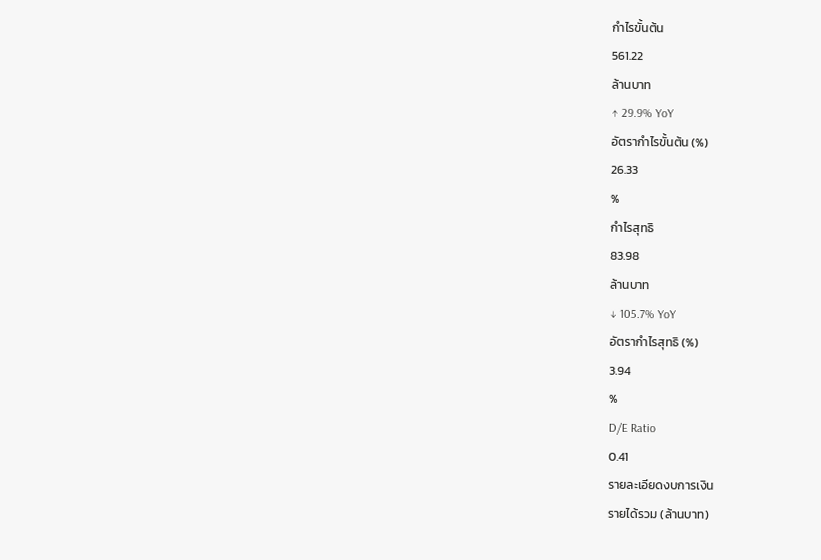กำไรขั้นต้น
561.22
ล้านบาท
↑ 29.9% YoY
อัตรากำไรขั้นต้น (%)
26.33
%
กำไรสุทธิ
83.98
ล้านบาท
↓ 105.7% YoY
อัตรากำไรสุทธิ (%)
3.94
%
D/E Ratio
0.41
รายละเอียดงบการเงิน
รายได้รวม (ล้านบาท)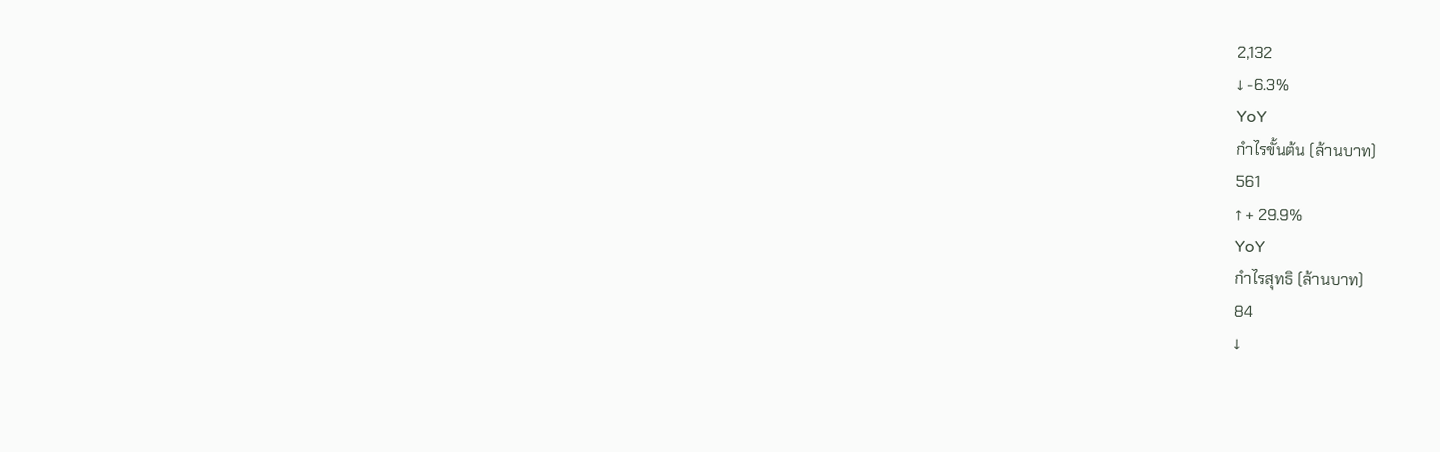2,132
↓ -6.3%
YoY
กำไรขั้นต้น (ล้านบาท)
561
↑ + 29.9%
YoY
กำไรสุทธิ (ล้านบาท)
84
↓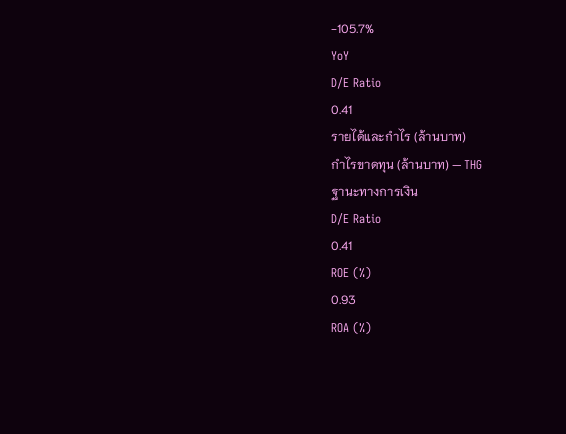-105.7%
YoY
D/E Ratio
0.41
รายได้และกำไร (ล้านบาท)
กำไรขาดทุน (ล้านบาท) — THG
ฐานะทางการเงิน
D/E Ratio
0.41
ROE (%)
0.93
ROA (%)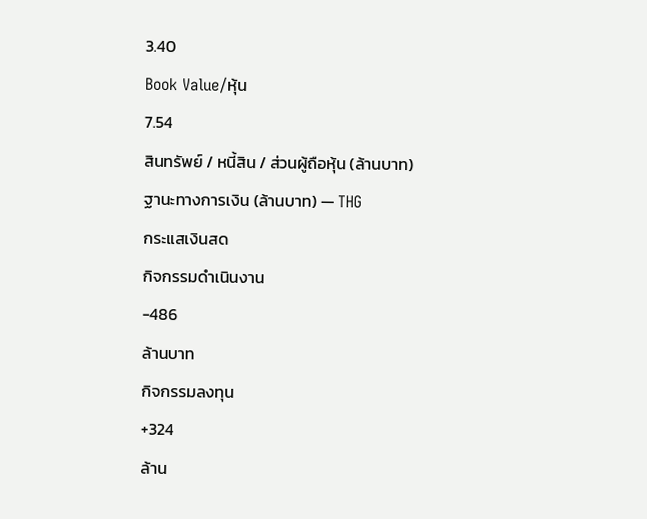3.40
Book Value/หุ้น
7.54
สินทรัพย์ / หนี้สิน / ส่วนผู้ถือหุ้น (ล้านบาท)
ฐานะทางการเงิน (ล้านบาท) — THG
กระแสเงินสด
กิจกรรมดำเนินงาน
-486
ล้านบาท
กิจกรรมลงทุน
+324
ล้าน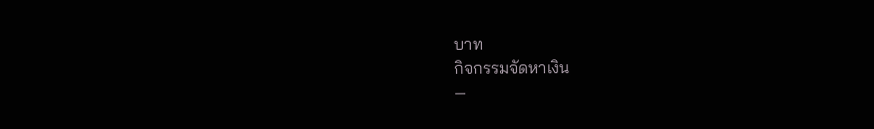บาท
กิจกรรมจัดหาเงิน
—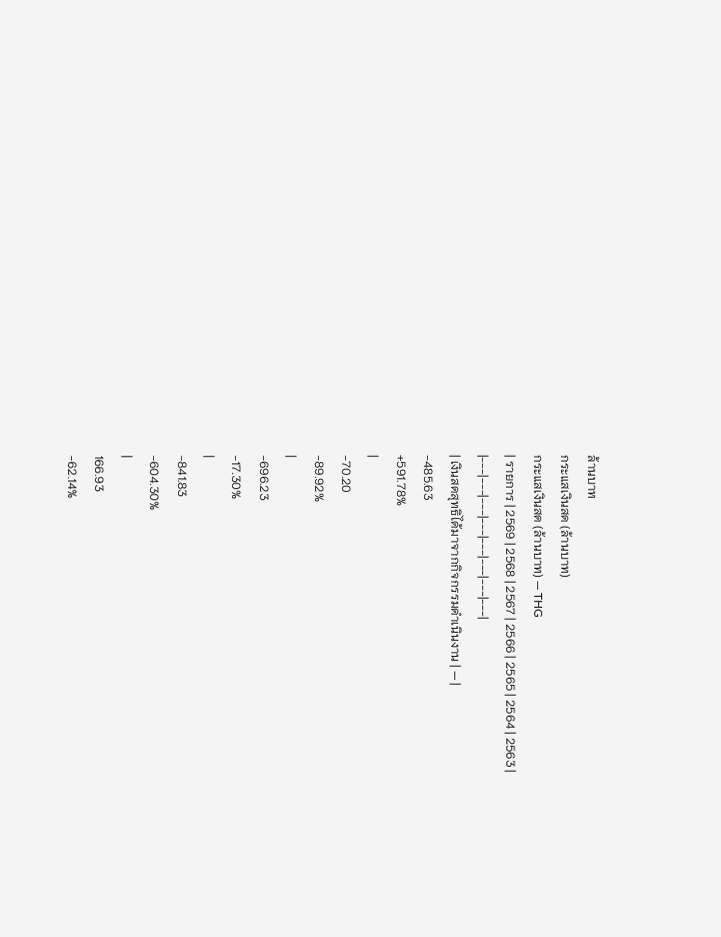ล้านบาท
กระแสเงินสด (ล้านบาท)
กระแสเงินสด (ล้านบาท) — THG
| รายการ | 2569 | 2568 | 2567 | 2566 | 2565 | 2564 | 2563 |
|---|---|---|---|---|---|---|---|
| เงินสดสุทธิได้มาจากกิจกรรมดำเนินงาน | — |
-485.63
+591.78%
|
-70.20
-89.92%
|
-696.23
-17.30%
|
-841.83
-604.30%
|
166.93
-62.14%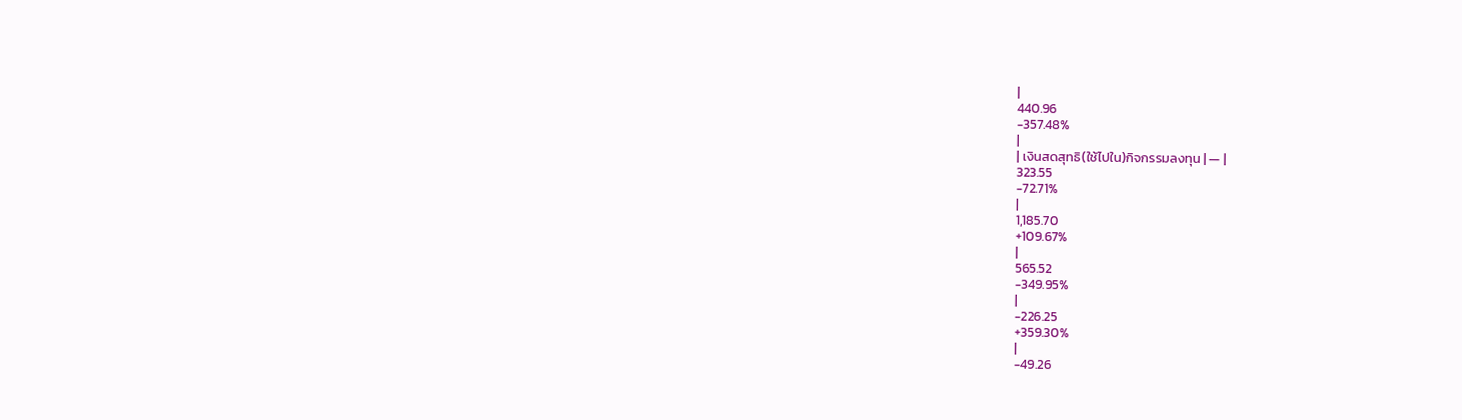|
440.96
-357.48%
|
| เงินสดสุทธิ(ใช้ไปใน)กิจกรรมลงทุน | — |
323.55
-72.71%
|
1,185.70
+109.67%
|
565.52
-349.95%
|
-226.25
+359.30%
|
-49.26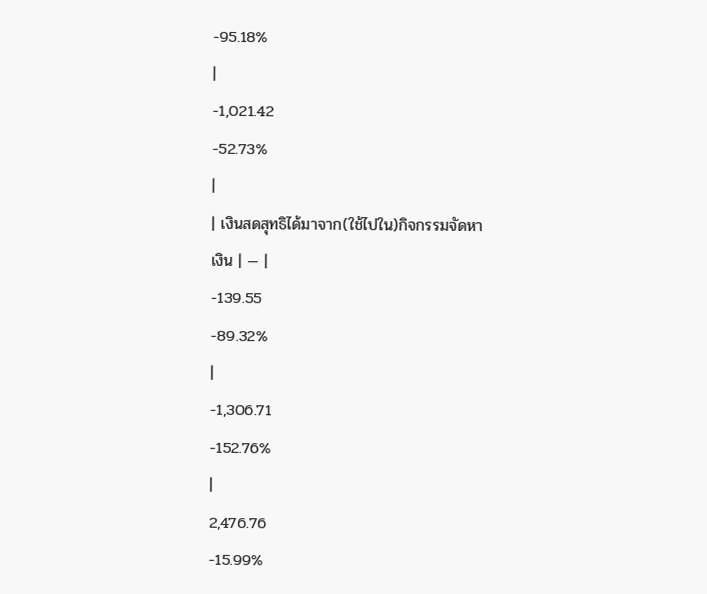-95.18%
|
-1,021.42
-52.73%
|
| เงินสดสุทธิได้มาจาก(ใช้ไปใน)กิจกรรมจัดหาเงิน | — |
-139.55
-89.32%
|
-1,306.71
-152.76%
|
2,476.76
-15.99%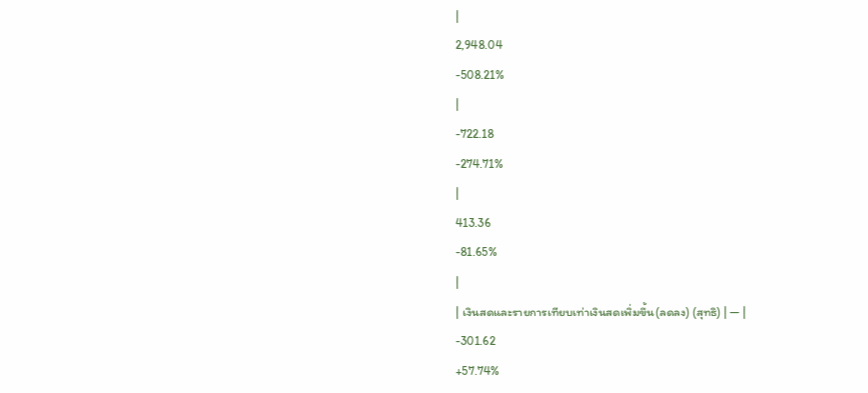|
2,948.04
-508.21%
|
-722.18
-274.71%
|
413.36
-81.65%
|
| เงินสดและรายการเทียบเท่าเงินสดเพิ่มขึ้น(ลดลง) (สุทธิ) | — |
-301.62
+57.74%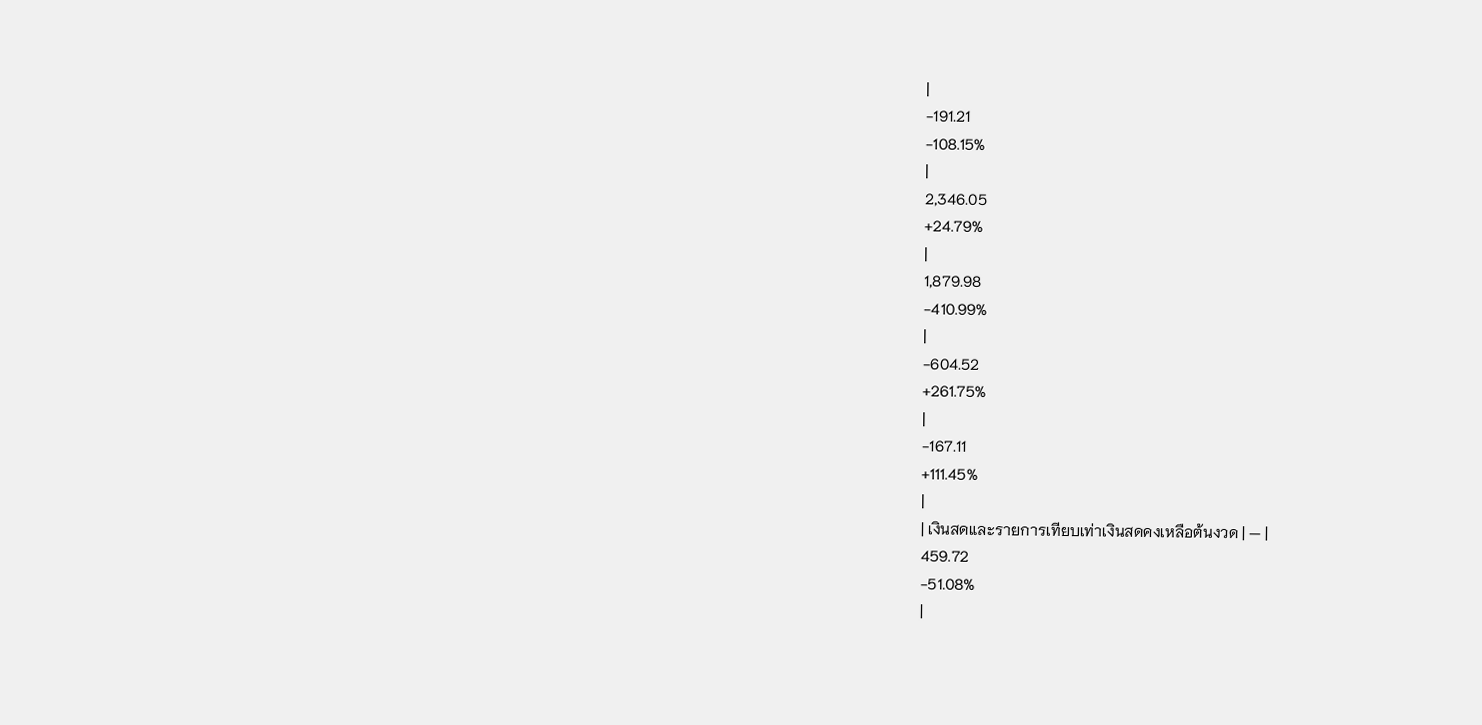|
-191.21
-108.15%
|
2,346.05
+24.79%
|
1,879.98
-410.99%
|
-604.52
+261.75%
|
-167.11
+111.45%
|
| เงินสดและรายการเทียบเท่าเงินสดคงเหลือต้นงวด | — |
459.72
-51.08%
|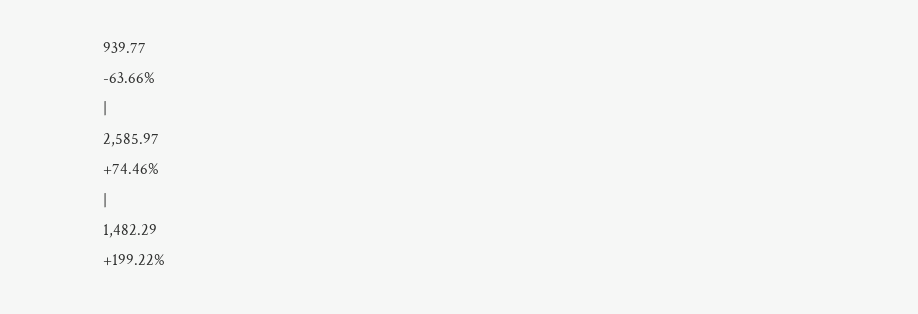939.77
-63.66%
|
2,585.97
+74.46%
|
1,482.29
+199.22%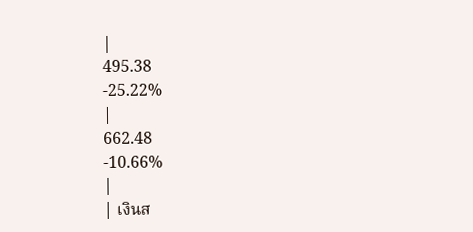|
495.38
-25.22%
|
662.48
-10.66%
|
| เงินส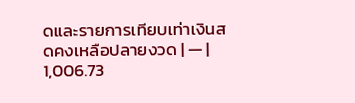ดและรายการเทียบเท่าเงินสดคงเหลือปลายงวด | — |
1,006.73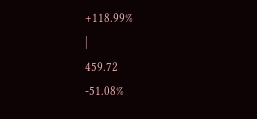+118.99%
|
459.72
-51.08%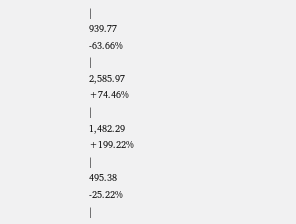|
939.77
-63.66%
|
2,585.97
+74.46%
|
1,482.29
+199.22%
|
495.38
-25.22%
|